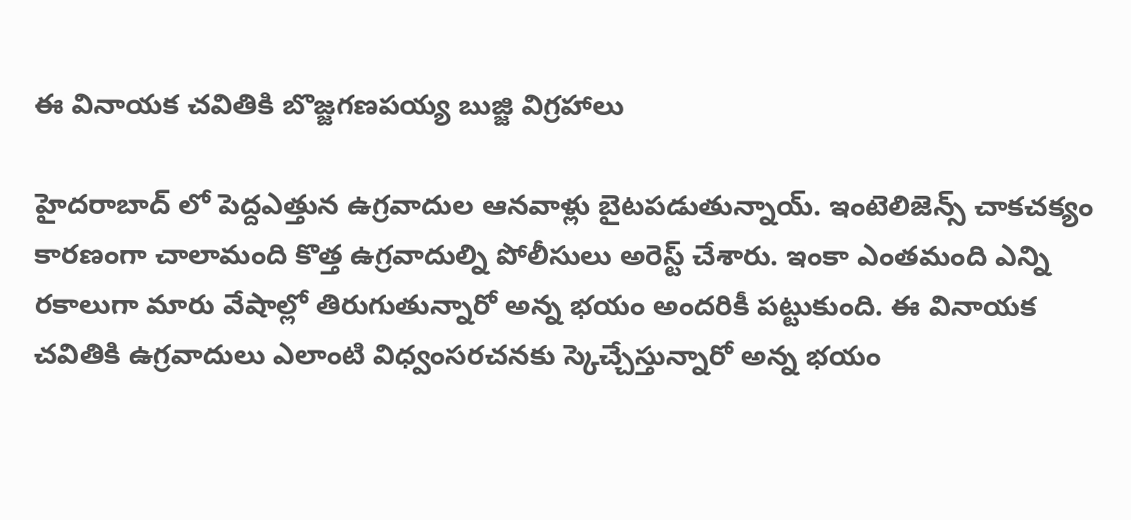ఈ వినాయక చవితికి బొజ్జగణపయ్య బుజ్జి విగ్రహాలు

హైదరాబాద్ లో పెద్దఎత్తున ఉగ్రవాదుల ఆనవాళ్లు బైటపడుతున్నాయ్. ఇంటెలిజెన్స్ చాకచక్యం కారణంగా చాలామంది కొత్త ఉగ్రవాదుల్ని పోలీసులు అరెస్ట్ చేశారు. ఇంకా ఎంతమంది ఎన్ని రకాలుగా మారు వేషాల్లో తిరుగుతున్నారో అన్న భయం అందరికీ పట్టుకుంది. ఈ వినాయక చవితికి ఉగ్రవాదులు ఎలాంటి విధ్వంసరచనకు స్కెచ్చేస్తున్నారో అన్న భయం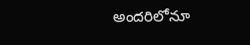అందరిలోనూ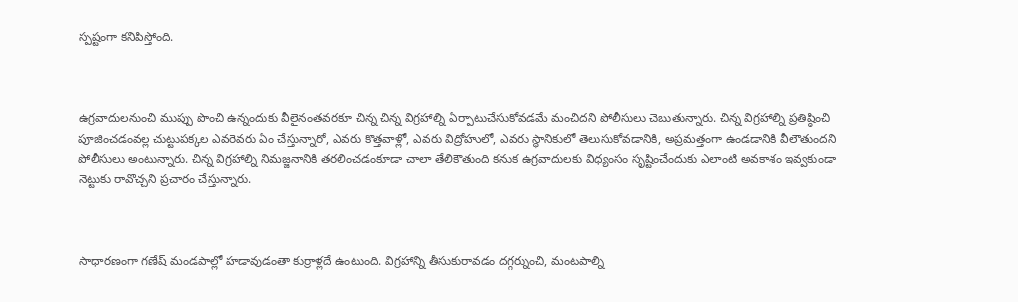స్పష్టంగా కనిపిస్తోంది.



ఉగ్రవాదులనుంచి ముప్పు పొంచి ఉన్నందుకు వీలైనంతవరకూ చిన్న చిన్న విగ్రహాల్ని ఏర్పాటుచేసుకోవడమే మంచిదని పోలీసులు చెబుతున్నారు. చిన్న విగ్రహాల్ని ప్రతిష్ఠించి పూజించడంవల్ల చుట్టుపక్కల ఎవరెవరు ఏం చేస్తున్నారో, ఎవరు కొత్తవాళ్లో, ఎవరు విద్రోహులో, ఎవరు స్థానికులో తెలుసుకోవడానికి, అప్రమత్తంగా ఉండడానికి వీలౌతుందని పోలీసులు అంటున్నారు. చిన్న విగ్రహాల్ని నిమజ్జనానికి తరలించడంకూడా చాలా తేలికౌతుంది కనుక ఉగ్రవాదులకు విధ్యంసం సృష్టించేందుకు ఎలాంటి అవకాశం ఇవ్వకుండా నెట్టుకు రావొచ్చని ప్రచారం చేస్తున్నారు.



సాధారణంగా గణేష్ మండపాల్లో హడావుడంతా కుర్రాళ్లదే ఉంటుంది. విగ్రహాన్ని తీసుకురావడం దగ్గర్నుంచి, మంటపాల్ని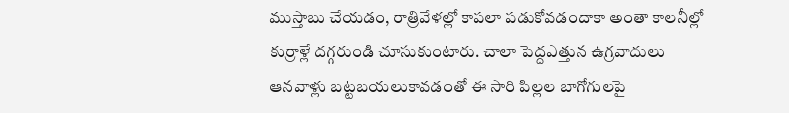ముస్తాబు చేయడం, రాత్రివేళల్లో కాపలా పడుకోవడందాకా అంతా కాలనీల్లో కుర్రాళ్లే దగ్గరుండి చూసుకుంటారు. చాలా పెద్దఎత్తున ఉగ్రవాదులు ఆనవాళ్లు బట్టబయలుకావడంతో ఈ సారి పిల్లల బాగోగులపై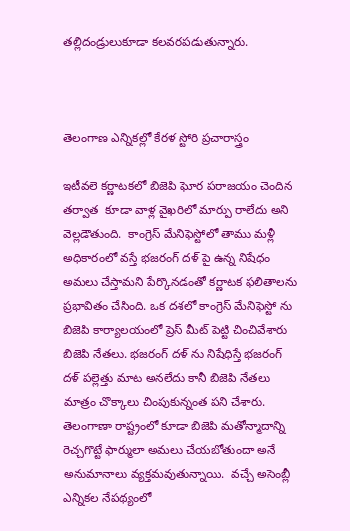తల్లిదండ్రులుకూడా కలవరపడుతున్నారు.



తెలంగాణ ఎన్నికల్లో కేరళ స్టోరి ప్రచారాస్త్రం

ఇటీవలె కర్ణాటకలో బిజెపి ఘోర పరాజయం చెందిన తర్వాత  కూడా వాళ్ల వైఖరిలో మార్పు రాలేదు అని వెల్లడౌతుంది.  కాంగ్రెస్ మేనిఫెస్టోలో తాము మళ్లీ అధికారంలో వస్తే భజరంగ్ దళ్ పై ఉన్న నిషేధం అమలు చేస్తామని పేర్కొనడంతో కర్ణాటక ఫలితాలను ప్రభావితం చేసింది. ఒక దశలో కాంగ్రెస్ మేనిఫెస్టో ను బిజెపి కార్యాలయంలో ప్రెస్ మీట్ పెట్టి చించివేశారు బిజెపి నేతలు. భజరంగ్ దళ్ ను నిషేధిస్తే భజరంగ్ దళ్ పల్లెత్తు మాట అనలేదు కానీ బిజెపి నేతలు మాత్రం చొక్కాలు చింపుకున్నంత పని చేశారు.  తెలంగాణా రాష్ట్రంలో కూడా బిజెపి మతోన్మాదాన్ని రెచ్చగొట్టే ఫార్ములా అమలు చేయబోతుందా అనే అనుమానాలు వ్యక్తమవుతున్నాయి.  వచ్చే అసెంబ్లీ ఎన్నికల నేపథ్యంలో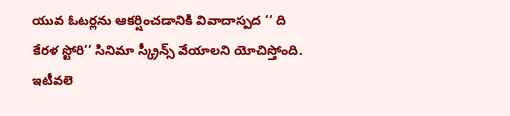యువ ఓటర్లను ఆకర్షించడానికి వివాదాస్పద ‘‘ ది కేరళ స్టోరి’’ సినిమా స్క్రీన్స్ వేయాలని యోచిస్తోంది. ఇటీవలె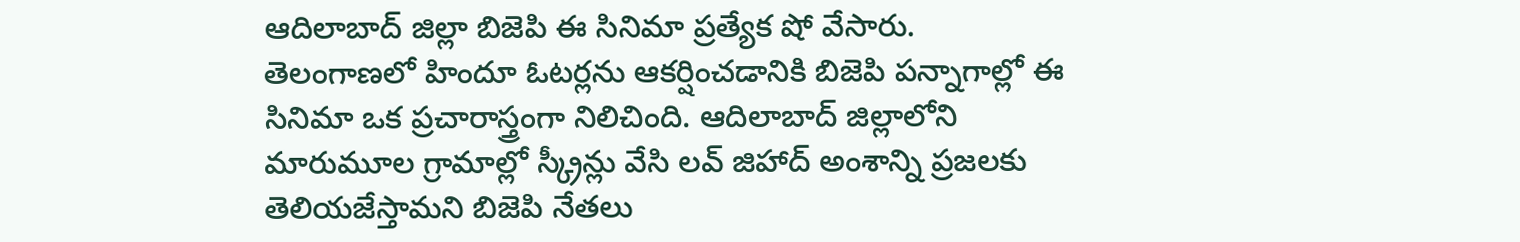ఆదిలాబాద్ జిల్లా బిజెపి ఈ సినిమా ప్రత్యేక షో వేసారు. తెలంగాణలో హిందూ ఓటర్లను ఆకర్షించడానికి బిజెపి పన్నాగాల్లో ఈ సినిమా ఒక ప్రచారాస్త్రంగా నిలిచింది. ఆదిలాబాద్ జిల్లాలోని మారుమూల గ్రామాల్లో స్క్రీన్లు వేసి లవ్ జిహాద్ అంశాన్ని ప్రజలకు తెలియజేస్తామని బిజెపి నేతలు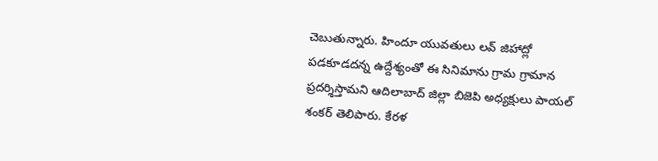చెబుతున్నారు. హిందూ యువతులు లవ్ జిహాద్లో పడకూడదన్న ఉద్దేశ్యంతో ఈ సినిమాను గ్రామ గ్రామాన ప్రదర్శిస్తామని ఆదిలాబాద్ జిల్లా బిజెపి అధ్యక్షులు పాయల్ శంకర్ తెలిపారు. కేరళ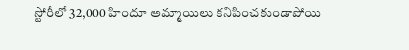స్టోరీలో 32,000 హిందూ అమ్మాయిలు కనిపించకుండాపోయి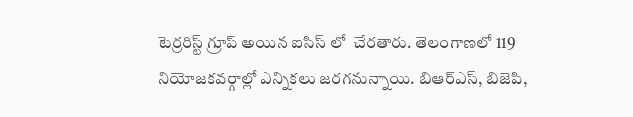టెర్రరిస్ట్ గ్రూప్ అయిన ఐసిస్ లో  చేరతారు. తెలంగాణలో 119 నియోజకవర్గాల్లో ఎన్నికలు జరగనున్నాయి. బిఆర్ఎస్, బిజెపి,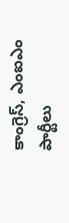కాంగ్రెస్, ఎంఐఎం పార్టీలు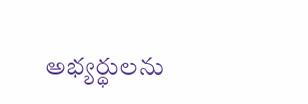అభ్యర్థులను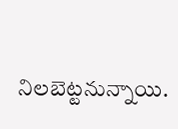నిలబెట్టనున్నాయి.